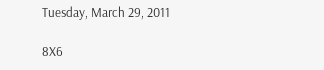Tuesday, March 29, 2011

8X6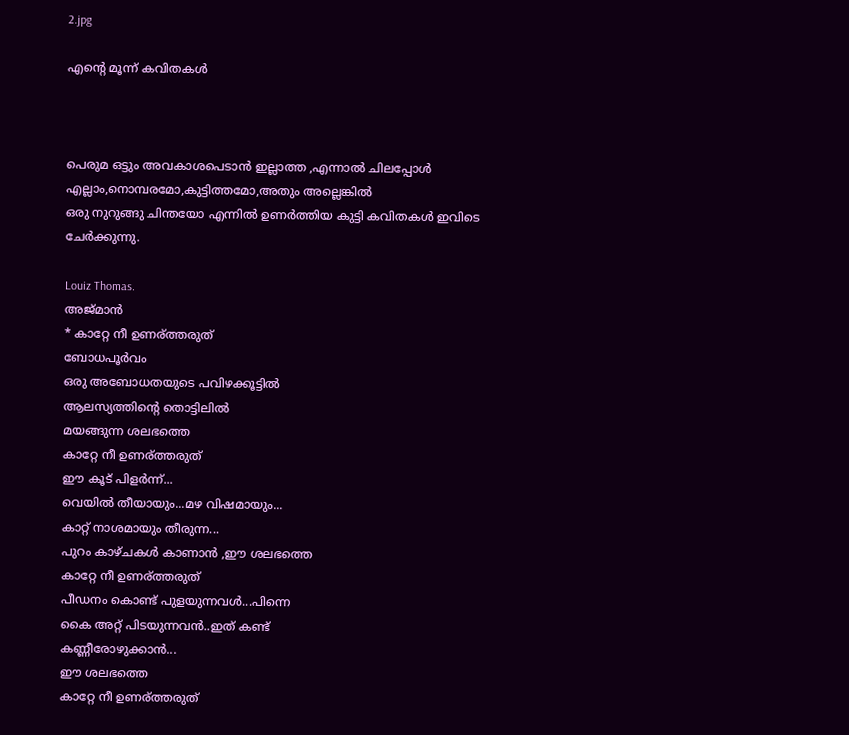2.jpg

എന്റെ മൂന്ന് കവിതകള്‍



പെരുമ ഒട്ടും അവകാശപെടാന്‍ ഇല്ലാത്ത ,എന്നാല്‍ ചിലപ്പോള്‍ എല്ലാം,നൊമ്പരമോ,കുട്ടിത്തമോ,അതും അല്ലെങ്കില്‍
ഒരു നുറുങ്ങു ചിന്തയോ എന്നില്‍ ഉണര്‍ത്തിയ കുട്ടി കവിതകള്‍ ഇവിടെ ചേര്‍ക്കുന്നു.

Louiz Thomas.
അജ്മാന്‍
* കാറ്റേ നീ ഉണര്ത്തരുത്
ബോധപൂര്‍വം
ഒരു അബോധതയുടെ പവിഴക്കൂട്ടില്‍
ആലസ്യത്തിന്റെ തൊട്ടിലില്‍
മയങ്ങുന്ന ശലഭത്തെ
കാറ്റേ നീ ഉണര്ത്തരുത്
ഈ കൂട് പിളര്‍ന്ന്...
വെയില്‍ തീയായും...മഴ വിഷമായും...
കാറ്റ് നാശമായും തീരുന്ന...
പുറം കാഴ്ചകള്‍ കാണാന്‍ ,ഈ ശലഭത്തെ
കാറ്റേ നീ ഉണര്ത്തരുത്
പീഡനം കൊണ്ട് പുളയുന്നവള്‍...പിന്നെ
കൈ അറ്റ് പിടയുന്നവന്‍..ഇത് കണ്ട്
കണ്ണീരോഴുക്കാന്‍...
ഈ ശലഭത്തെ
കാറ്റേ നീ ഉണര്ത്തരുത്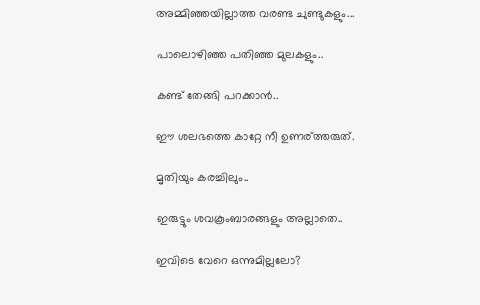അമ്മിഞ്ഞയില്ലാത്ത വരണ്ട ചുണ്ടുകളും...

പാലൊഴിഞ്ഞ പതിഞ്ഞ മുലകളും..

കണ്ട്‌ തേങ്ങി പറക്കാന്‍..

ഈ ശലഭത്തെ കാറ്റേ നീ ഉണര്ത്തരുത്.

മൃതിയും കരച്ചിലും..

ഇരുട്ടും ശവകൂംബാരങ്ങളും അല്ലാതെ..

ഇവിടെ വേറെ ഒന്നുമില്ലലോ?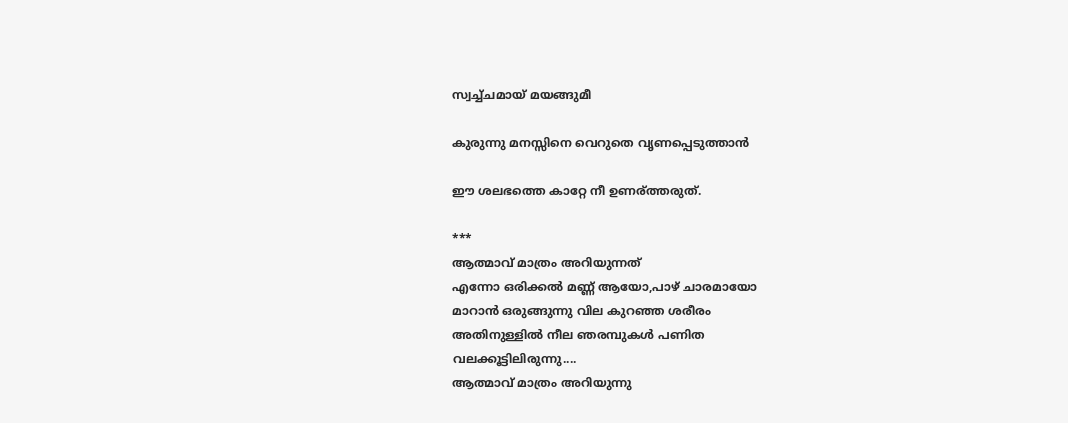സ്വച്ച്ചമായ് മയങ്ങുമീ

കുരുന്നു മനസ്സിനെ വെറുതെ വൃണപ്പെടുത്താന്‍

ഈ ശലഭത്തെ കാറ്റേ നീ ഉണര്ത്തരുത്.

***
ആത്മാവ്‌ മാത്രം അറിയുന്നത്
എന്നോ ഒരിക്കല്‍ മണ്ണ് ആയോ,പാഴ് ചാരമായോ
മാറാന്‍ ഒരുങ്ങുന്നു വില കുറഞ്ഞ ശരീരം
അതിനുള്ളില്‍ നീല ഞരമ്പുകള്‍ പണിത
വലക്കൂട്ടിലിരുന്നു....
ആത്മാവ് മാത്രം അറിയുന്നു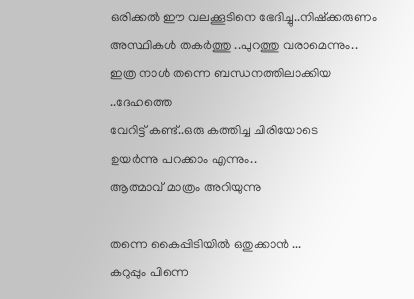ഒരിക്കല്‍ ഈ വലക്കൂടിനെ ഭേദിച്ചു..നിഷ്ക്കരുണം
അസ്ഥികള്‍ തകര്‍ത്തു ..പുറത്തു വരാമെന്നും..
ഇത്ര നാള്‍ തന്നെ ബന്ധനത്തിലാക്കിയ ..ദേഹത്തെ
വേറിട്ട്‌ കണ്ട്..ഒരു കത്തിച്ച ചിരിയോടെ
ഉയര്‍ന്നു പറക്കാം എന്നും..
ആത്മാവ് മാത്രം അറിയുന്നു

തന്നെ കൈപ്പിടിയില്‍ ഒതുക്കാന്‍ ...
കറുപ്പും പിന്നെ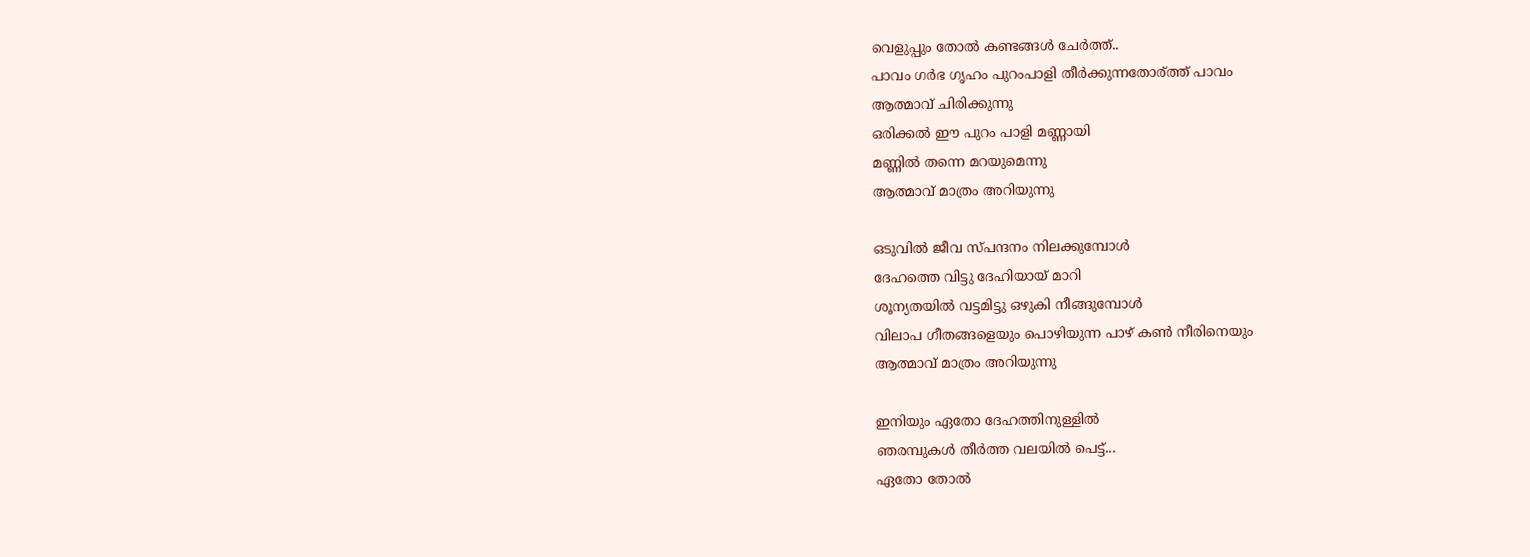വെളുപ്പും തോല്‍ കണ്ടങ്ങള്‍ ചേര്‍ത്ത്..
പാവം ഗര്‍ഭ ഗൃഹം പുറംപാളി തീര്‍ക്കുന്നതോര്ത്ത് പാവം
ആത്മാവ് ചിരിക്കുന്നു
ഒരിക്കല്‍ ഈ പുറം പാളി മണ്ണായി
മണ്ണില്‍ തന്നെ മറയുമെന്നു
ആത്മാവ് മാത്രം അറിയുന്നു

ഒടുവില്‍ ജീവ സ്പന്ദനം നിലക്കുമ്പോള്‍
ദേഹത്തെ വിട്ടു ദേഹിയായ്‌ മാറി
ശൂന്യതയില്‍ വട്ടമിട്ടു ഒഴുകി നീങ്ങുമ്പോള്‍
വിലാപ ഗീതങ്ങളെയും പൊഴിയുന്ന പാഴ് കണ്‍ നീരിനെയും
ആത്മാവ് മാത്രം അറിയുന്നു

ഇനിയും ഏതോ ദേഹത്തിനുള്ളില്‍
ഞരമ്പുകള്‍ തീര്‍ത്ത വലയില്‍ പെട്ട്...
ഏതോ തോല്‍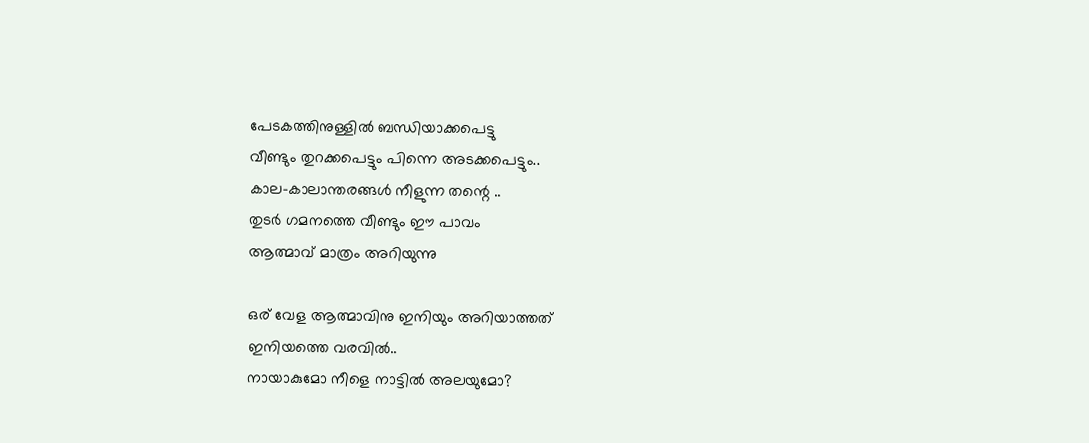പേടകത്തിനുള്ളില്‍ ബന്ധിയാക്കപെട്ടു
വീണ്ടും തുറക്കപെട്ടും പിന്നെ അടക്കപെട്ടും..
കാല-കാലാന്തരങ്ങള്‍ നീളുന്ന തന്റെ ..
തുടര്‍ ഗമനത്തെ വീണ്ടും ഈ പാവം
ആത്മാവ് മാത്രം അറിയുന്നു

ഒര് വേള ആത്മാവിനു ഇനിയും അറിയാത്തത്
ഇനിയത്തെ വരവില്‍..
നായാകുമോ നീളെ നാട്ടില്‍ അലയുമോ?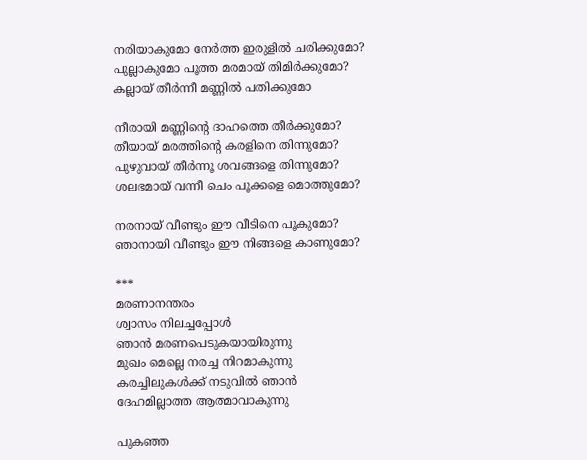നരിയാകുമോ നേര്‍ത്ത ഇരുളില്‍ ചരിക്കുമോ?
പുല്ലാകുമോ പൂത്ത മരമായ്‌ തിമിര്‍ക്കുമോ?
കല്ലായ് തീര്‍ന്നീ മണ്ണില്‍ പതിക്കുമോ

നീരായി മണ്ണിന്റെ ദാഹത്തെ തീര്‍ക്കുമോ?
തീയായ് മരത്തിന്റെ കരളിനെ തിന്നുമോ?
പുഴുവായ് തീര്‍ന്നൂ ശവങ്ങളെ തിന്നുമോ?
ശലഭമായ് വന്നീ ചെം പൂക്കളെ മൊത്തുമോ?

നരനായ്‌ വീണ്ടും ഈ വീടിനെ പൂകുമോ?
ഞാനായി വീണ്ടും ഈ നിങ്ങളെ കാണുമോ?

***
മരണാനന്തരം
ശ്വാസം നിലച്ചപ്പോള്‍
ഞാന്‍ മരണപെടുകയായിരുന്നു
മുഖം മെല്ലെ നരച്ച നിറമാകുന്നു
കരച്ചിലുകള്‍ക്ക് നടുവില്‍ ഞാന്‍
ദേഹമില്ലാത്ത ആത്മാവാകുന്നു

പുകഞ്ഞ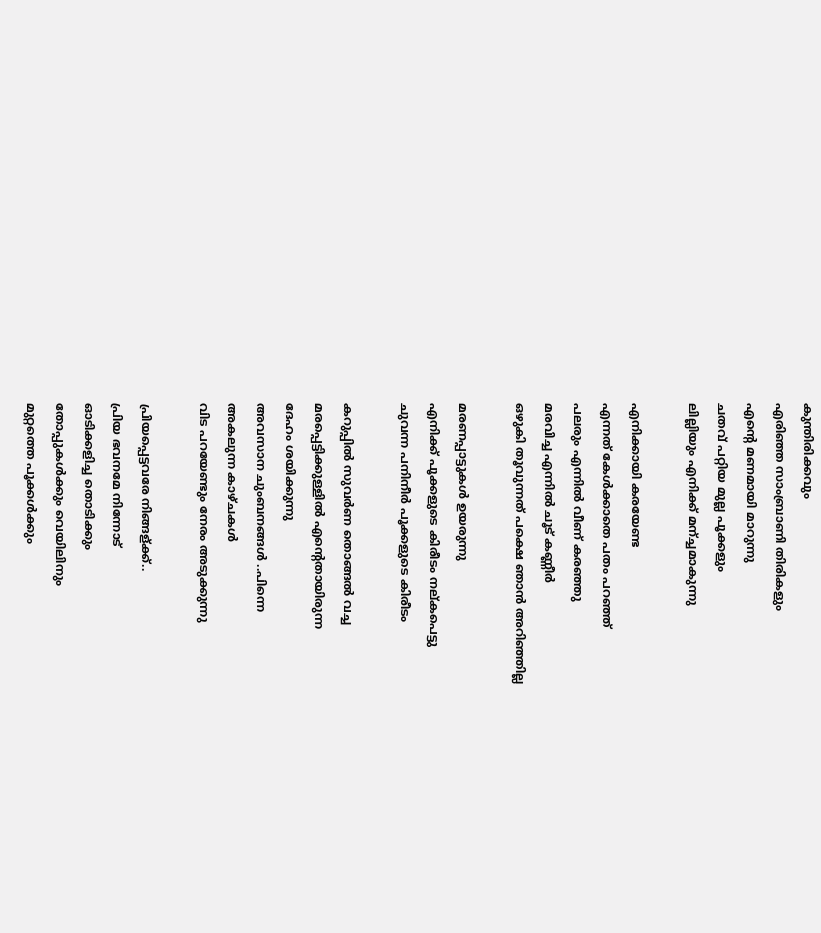കുന്തിരിക്കവും
എരിഞ്ഞ സാംബ്രാണി തിരികളും
എന്റെ മണമായി മാറുന്നു
ചതവ് പറ്റിയ മുല്ല പൂക്കളും
ലില്ലിയും എനിക്ക് മന്ച്ചമാകുന്നു

എനിക്കായി കരയേണ്ട
എന്നത് കേള്‍ക്കാതെ പതം പറഞ്ഞ്
പലരും എന്നില്‍ വീണ്‌ കരഞ്ഞു
മരവിച്ച എന്നില്‍ ചൂട് കണ്ണീര്‍
ഒഴുകി തൂവുന്നത് പക്ഷെ ഞാന്‍ അറിഞ്ഞില്ല

മരണപ്പാട്ടുകള്‍ ഉയരുന്നു
എനിക്ക് പൂക്കളുടെ കിരീടം നല്കപെട്ടു
ചുവന്ന പനിനീര്‍ പൂക്കളുടെ കിരീടം

കറുപ്പില്‍ സുവര്‍ണ തൊങ്ങല്‍ വച്ച
മരപ്പെട്ടിക്കുള്ളില്‍ എന്റെതായിരുന്ന
ദേഹം ശയിക്കുന്നു
അവസാന ചുംബനങ്ങള്‍ ..പിന്നെ
അകലുന്ന കാഴ്ചകള്‍
വിട പറയേണ്ടും നേരം അടുക്കുന്നു

പ്രിയപ്പെട്ടവരേ നിങ്ങള്ക്ക്..
പ്രിയ ഭവനമേ നിന്നോട്
ഓടിക്കളിച്ച തൊടിക്കും
തോപ്പുകള്‍ക്കും വെയിലിനും
മുറ്റത്തെ പൂക്കള്‍ക്കും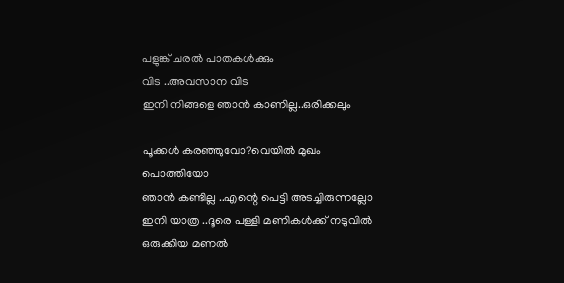പളുങ്ക് ചരല്‍ പാതകള്‍ക്കും
വിട ..അവസാന വിട
ഇനി നിങ്ങളെ ഞാന്‍ കാണില്ല..ഒരിക്കലും

പൂക്കള്‍ കരഞ്ഞുവോ?വെയില്‍ മുഖം പൊത്തിയോ
ഞാന്‍ കണ്ടില്ല ..എന്റെ പെട്ടി അടച്ചിരുന്നല്ലോ
ഇനി യാത്ര ..ദൂരെ പള്ളി മണികള്‍ക്ക് നടുവില്‍
ഒരുക്കിയ മണല്‍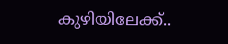കുഴിയിലേക്ക്..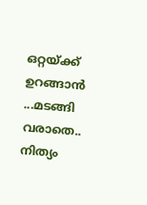ഒറ്റയ്ക്ക് ഉറങ്ങാന്‍ ...മടങ്ങി വരാതെ..
നിത്യം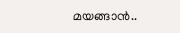മയങ്ങാന്‍..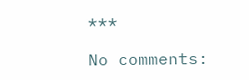***

No comments: